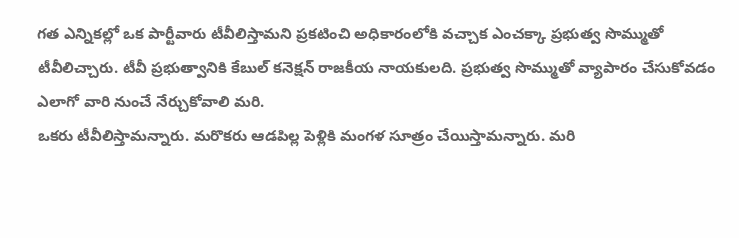గత ఎన్నికల్లో ఒక పార్టీవారు టీవీలిస్తామని ప్రకటించి అధికారంలోకి వచ్చాక ఎంచక్కా ప్రభుత్వ సొమ్ముతో టీవీలిచ్చారు. టీవీ ప్రభుత్వానికి కేబుల్ కనెక్షన్ రాజకీయ నాయకులది. ప్రభుత్వ సొమ్ముతో వ్యాపారం చేసుకోవడం ఎలాగో వారి నుంచే నేర్చుకోవాలి మరి.
ఒకరు టీవీలిస్తామన్నారు. మరొకరు ఆడపిల్ల పెళ్లికి మంగళ సూత్రం చేయిస్తామన్నారు. మరి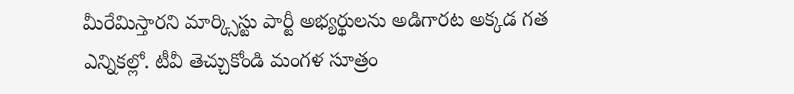మీరేమిస్తారని మార్క్సిస్టు పార్టీ అభ్యర్థులను అడిగారట అక్కడ గత ఎన్నికల్లో. టీవీ తెచ్చుకోండి మంగళ సూత్రం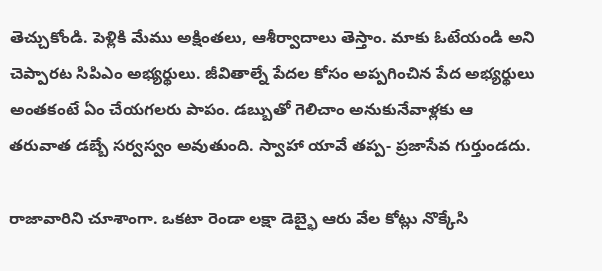తెచ్చుకోండి. పెళ్లికి మేము అక్షింతలు, ఆశీర్వాదాలు తెస్తాం. మాకు ఓటేయండి అని చెప్పారట సిపిఎం అభ్యర్థులు. జీవితాల్నే పేదల కోసం అప్పగించిన పేద అభ్యర్థులు అంతకంటే ఏం చేయగలరు పాపం. డబ్బుతో గెలిచాం అనుకునేవాళ్లకు ఆ తరువాత డబ్బే సర్వస్వం అవుతుంది. స్వాహా యావే తప్ప- ప్రజాసేవ గుర్తుండదు.

రాజావారిని చూశాంగా. ఒకటా రెండా లక్షా డెబ్భై ఆరు వేల కోట్లు నొక్కేసి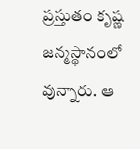ప్రస్తుతం కృష్ణ జన్మస్థానంలో వున్నారు. ఆ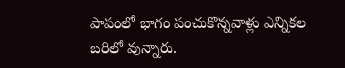పాపంలో భాగం పంచుకొన్నవాళ్లు ఎన్నికల బరిలో వున్నారు.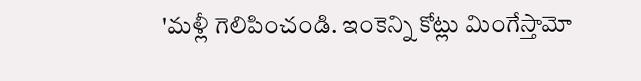'మళ్లీ గెలిపించండి. ఇంకెన్ని కోట్లు మింగేస్తామో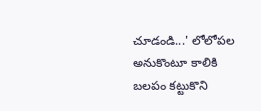చూడండి...' లోలోపల అనుకొంటూ కాలికి బలపం కట్టుకొని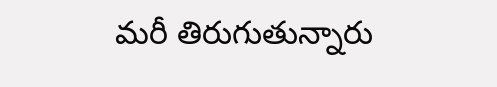మరీ తిరుగుతున్నారు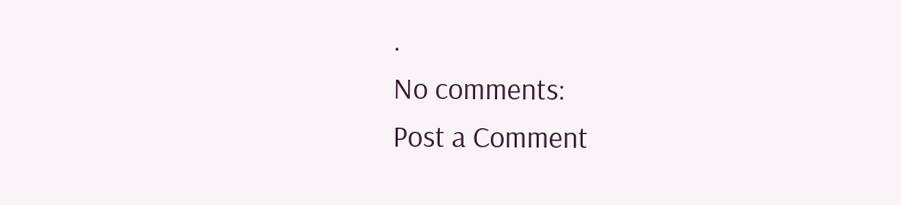.
No comments:
Post a Comment